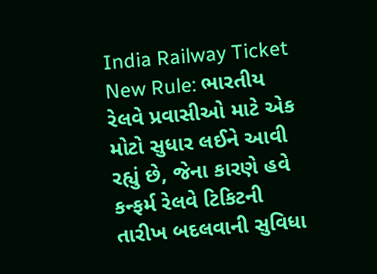India Railway Ticket New Rule: ભારતીય રેલવે પ્રવાસીઓ માટે એક મોટો સુધાર લઈને આવી રહ્યું છે, જેના કારણે હવે કન્ફર્મ રેલવે ટિકિટની તારીખ બદલવાની સુવિધા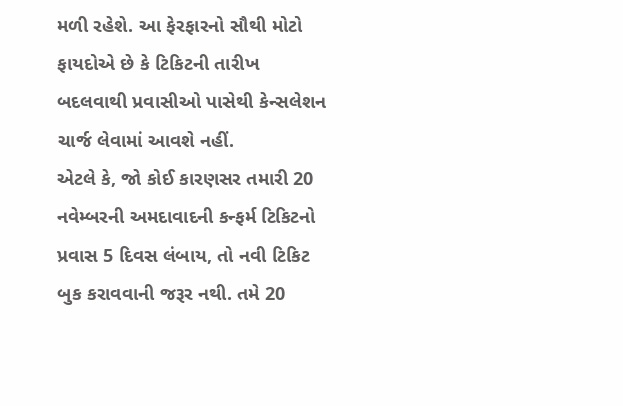મળી રહેશે. આ ફેરફારનો સૌથી મોટો ફાયદોએ છે કે ટિકિટની તારીખ બદલવાથી પ્રવાસીઓ પાસેથી કેન્સલેશન ચાર્જ લેવામાં આવશે નહીં.
એટલે કે, જો કોઈ કારણસર તમારી 20 નવેમ્બરની અમદાવાદની કન્ફર્મ ટિકિટનો પ્રવાસ 5 દિવસ લંબાય, તો નવી ટિકિટ બુક કરાવવાની જરૂર નથી. તમે 20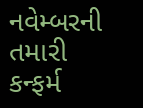નવેમ્બરની તમારી કન્ફર્મ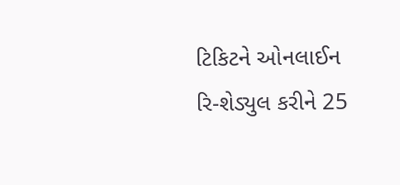ટિકિટને ઓનલાઈન રિ-શેડ્યુલ કરીને 25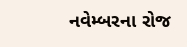નવેમ્બરના રોજ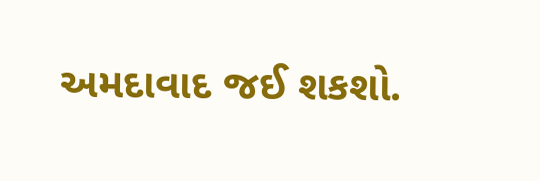અમદાવાદ જઈ શકશો.